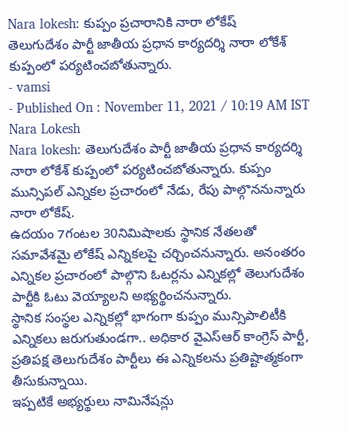Nara lokesh: కుప్పం ప్రచారానికి నారా లోకేష్
తెలుగుదేశం పార్టీ జాతీయ ప్రధాన కార్యదర్శి నారా లోకేశ్ కుప్పంలో పర్యటించబోతున్నారు.
- vamsi
- Published On : November 11, 2021 / 10:19 AM IST
Nara Lokesh
Nara lokesh: తెలుగుదేశం పార్టీ జాతీయ ప్రధాన కార్యదర్శి నారా లోకేశ్ కుప్పంలో పర్యటించబోతున్నారు. కుప్పం మున్సిపల్ ఎన్నికల ప్రచారంలో నేడు, రేపు పాల్గొననున్నారు నారా లోకేష్.
ఉదయం 7గంటల 30నిమిషాలకు స్థానిక నేతలతో సమావేశమై లోకేష్ ఎన్నికలపై చర్చించనున్నారు. అనంతరం ఎన్నికల ప్రచారంలో పాల్గొని ఓటర్లను ఎన్నికల్లో తెలుగుదేశం పార్టీకి ఓటు వెయ్యాలని అభ్యర్థించనున్నారు.
స్థానిక సంస్థల ఎన్నికల్లో భాగంగా కుప్పం మున్సిపాలిటీకి ఎన్నికలు జరుగుతుండగా.. అధికార వైఎస్ఆర్ కాంగ్రెస్ పార్టీ, ప్రతిపక్ష తెలుగుదేశం పార్టీలు ఈ ఎన్నికలను ప్రతిష్టాత్మకంగా తీసుకున్నాయి.
ఇప్పటికే అభ్యర్థులు నామినేషన్లు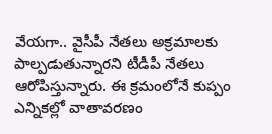వేయగా.. వైసీపీ నేతలు అక్రమాలకు పాల్పడుతున్నారని టీడీపీ నేతలు ఆరోపిస్తున్నారు. ఈ క్రమంలోనే కుప్పం ఎన్నికల్లో వాతావరణం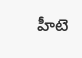హీటె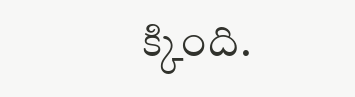క్కింది.